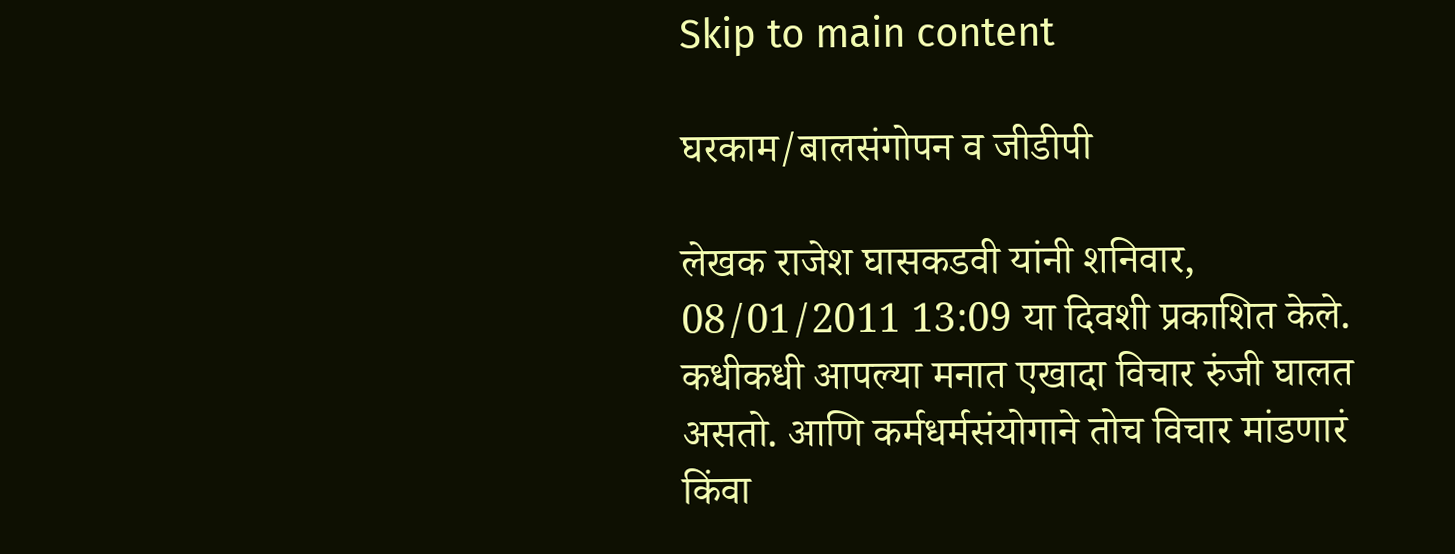Skip to main content

घरकाम/बालसंगोपन व जीडीपी

लेखक राजेश घासकडवी यांनी शनिवार, 08/01/2011 13:09 या दिवशी प्रकाशित केले.
कधीकधी आपल्या मनात एखादा विचार रुंजी घालत असतो. आणि कर्मधर्मसंयोगाने तोच विचार मांडणारं किंवा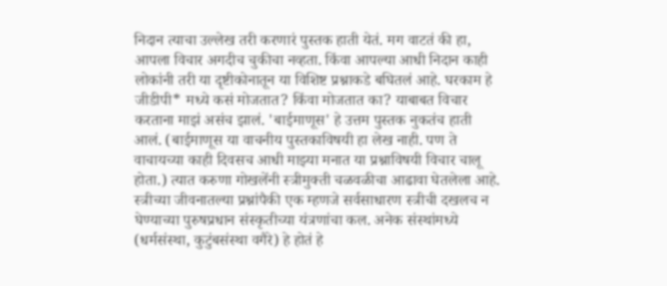निदान त्याचा उल्लेख तरी करणारं पुस्तक हाती येतं. मग वाटतं की हा, आपला विचार अगदीच चुकीचा नव्हता. किंवा आपल्या आधी निदान काही लोकांनी तरी या दृष्टीकोनातून या विशिष्ट प्रश्नाकडे बघितलं आहे. घरकाम हे जीडीपी* मध्ये कसं मोजतात? किंवा मोजतात का? याबाबत विचार करताना माझं असंच झालं. 'बाईमाणूस' हे उत्तम पुस्तक नुकतंच हाती आलं. (बाईमाणूस या वाचनीय पुस्तकाविषयी हा लेख नाही. पण ते वाचायच्या काही दिवसच आधी माझ्या मनात या प्रश्नाविषयी विचार चालू होता.) त्यात करुणा गोखलेंनी स्त्रीमुक्ती चळवळीचा आढावा घेतलेला आहे. स्त्रीच्या जीवनातल्या प्रश्नांपैकी एक म्हणजे सर्वसाधारण स्त्रीची दखलच न घेण्याच्या पुरुषप्रधान संस्कृतीच्या यंत्रणांचा कल. अनेक संस्थांमध्ये (धर्मसंस्था, कुटुंबसंस्था वगैरे) हे होतं हे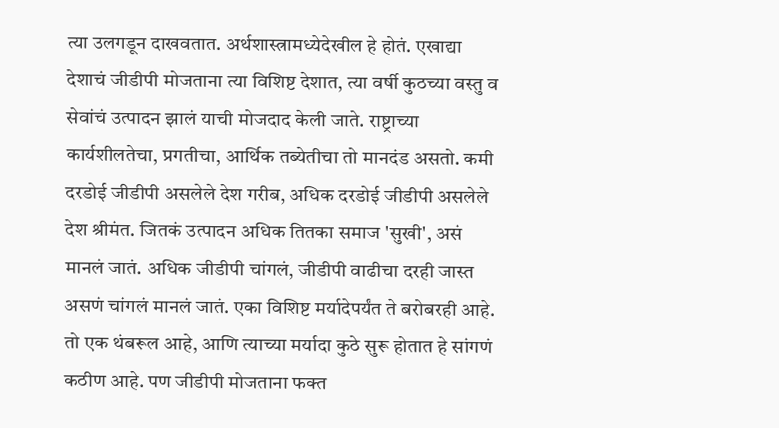त्या उलगडून दाखवतात. अर्थशास्त्रामध्येदेखील हे होतं. एखाद्या देशाचं जीडीपी मोजताना त्या विशिष्ट देशात, त्या वर्षी कुठच्या वस्तु व सेवांचं उत्पादन झालं याची मोजदाद केली जाते. राष्ट्राच्या कार्यशीलतेचा, प्रगतीचा, आर्थिक तब्येतीचा तो मानदंड असतो. कमी दरडोई जीडीपी असलेले देश गरीब, अधिक दरडोई जीडीपी असलेले देश श्रीमंत. जितकं उत्पादन अधिक तितका समाज 'सुखी', असं मानलं जातं. अधिक जीडीपी चांगलं, जीडीपी वाढीचा दरही जास्त असणं चांगलं मानलं जातं. एका विशिष्ट मर्यादेपर्यंत ते बरोबरही आहे. तो एक थंबरूल आहे, आणि त्याच्या मर्यादा कुठे सुरू होतात हे सांगणं कठीण आहे. पण जीडीपी मोजताना फक्त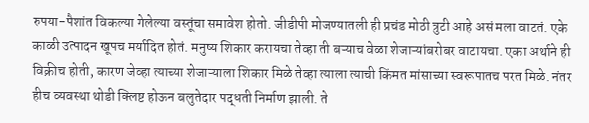रुपया-पैशांत विकल्या गेलेल्या वस्तूंचा समावेश होतो. जीडीपी मोजण्यातली ही प्रचंड मोठी त्रुटी आहे असं मला वाटतं. एके काळी उत्पादन खूपच मर्यादित होतं. मनुष्य शिकार करायचा तेव्हा ती बऱ्याच वेळा शेजाऱ्यांबरोबर वाटायचा. एका अर्थाने ही विक्रीच होती, कारण जेव्हा त्याच्या शेजाऱ्याला शिकार मिळे तेव्हा त्याला त्याची किंमत मांसाच्या स्वरूपातच परत मिळे. नंतर हीच व्यवस्था थोडी क्लिष्ट होऊन बलुतेदार पद्धती निर्माण झाली. ते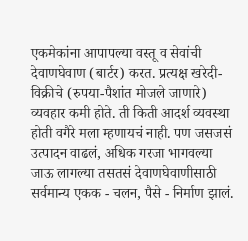एकमेकांना आपापल्या वस्तू व सेवांची देवाणघेवाण (बार्टर) करत. प्रत्यक्ष खरेदी-विक्रीचे (रुपया-पैशांत मोजले जाणारे) व्यवहार कमी होते. ती किती आदर्श व्यवस्था होती वगैरे मला म्हणायचं नाही. पण जसजसं उत्पादन वाढलं, अधिक गरजा भागवल्या जाऊ लागल्या तसतसं देवाणघेवाणीसाठी सर्वमान्य एकक - चलन, पैसे - निर्माण झालं.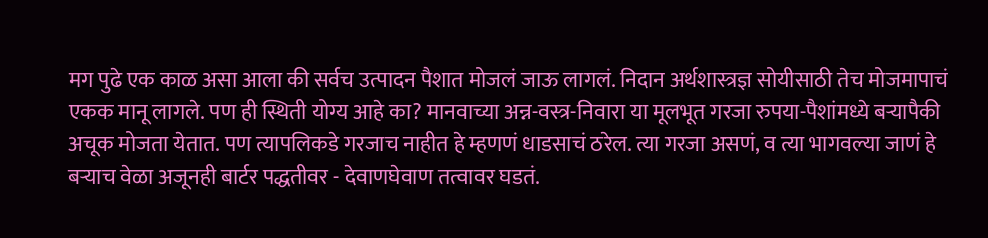मग पुढे एक काळ असा आला की सर्वच उत्पादन पैशात मोजलं जाऊ लागलं. निदान अर्थशास्त्रज्ञ सोयीसाठी तेच मोजमापाचं एकक मानू लागले. पण ही स्थिती योग्य आहे का? मानवाच्या अन्न-वस्त्र-निवारा या मूलभूत गरजा रुपया-पैशांमध्ये बऱ्यापैकी अचूक मोजता येतात. पण त्यापलिकडे गरजाच नाहीत हे म्हणणं धाडसाचं ठरेल. त्या गरजा असणं, व त्या भागवल्या जाणं हे बऱ्याच वेळा अजूनही बार्टर पद्धतीवर - देवाणघेवाण तत्वावर घडतं.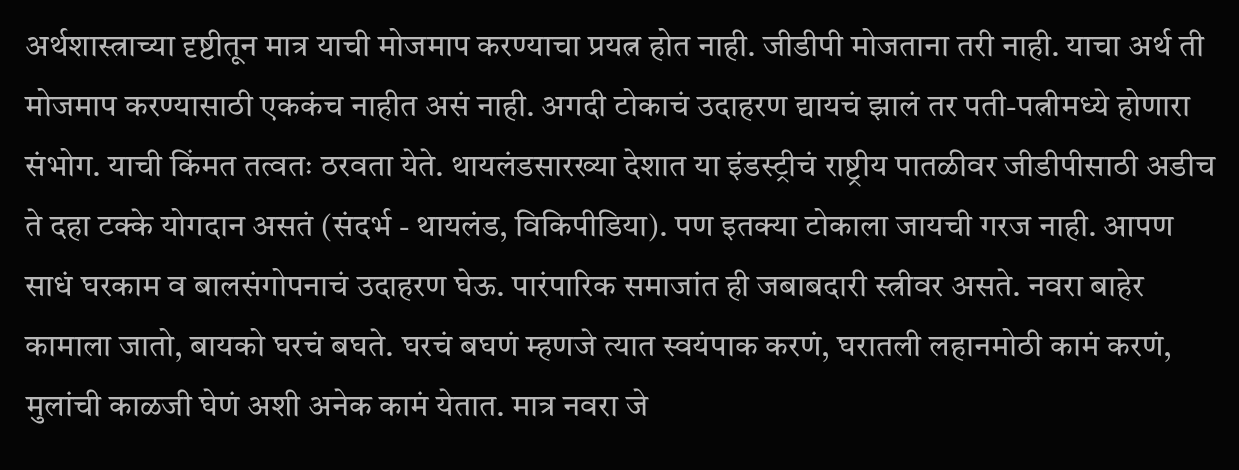अर्थशास्त्राच्या दृष्टीतून मात्र याची मोजमाप करण्याचा प्रयत्न होत नाही. जीडीपी मोजताना तरी नाही. याचा अर्थ ती मोजमाप करण्यासाठी एककंच नाहीत असं नाही. अगदी टोकाचं उदाहरण द्यायचं झालं तर पती-पत्नीमध्ये होणारा संभोग. याची किंमत तत्वतः ठरवता येते. थायलंडसारख्या देशात या इंडस्ट्रीचं राष्ट्रीय पातळीवर जीडीपीसाठी अडीच ते दहा टक्के योगदान असतं (संदर्भ - थायलंड, विकिपीडिया). पण इतक्या टोकाला जायची गरज नाही. आपण साधं घरकाम व बालसंगोपनाचं उदाहरण घेऊ. पारंपारिक समाजांत ही जबाबदारी स्त्रीवर असते. नवरा बाहेर कामाला जातो, बायको घरचं बघते. घरचं बघणं म्हणजे त्यात स्वयंपाक करणं, घरातली लहानमोठी कामं करणं, मुलांची काळजी घेणं अशी अनेक कामं येतात. मात्र नवरा जे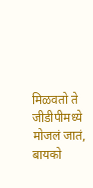मिळवतो ते जीडीपीमध्ये मोजलं जातं, बायको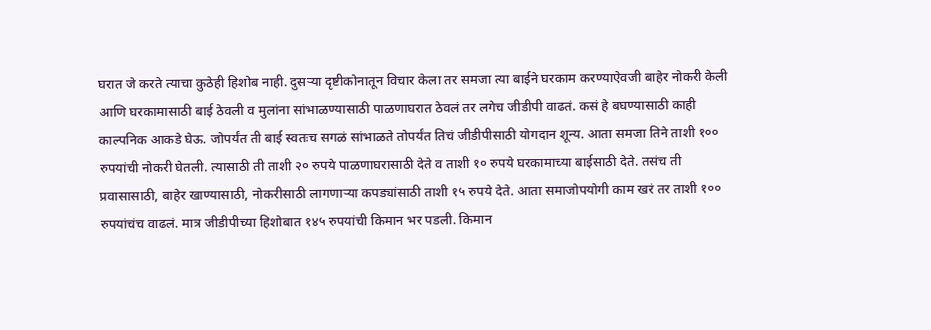घरात जे करते त्याचा कुठेही हिशोब नाही. दुसऱ्या दृष्टीकोनातून विचार केला तर समजा त्या बाईने घरकाम करण्याऐवजी बाहेर नोकरी केली आणि घरकामासाठी बाई ठेवली व मुलांना सांभाळण्यासाठी पाळणाघरात ठेवलं तर लगेच जीडीपी वाढतं. कसं हे बघण्यासाठी काही काल्पनिक आकडे घेऊ. जोपर्यंत ती बाई स्वतःच सगळं सांभाळते तोपर्यंत तिचं जीडीपीसाठी योगदान शून्य. आता समजा तिने ताशी १०० रुपयांची नोकरी घेतली. त्यासाठी ती ताशी २० रुपये पाळणाघरासाठी देते व ताशी १० रुपये घरकामाच्या बाईसाठी देते. तसंच ती प्रवासासाठी, बाहेर खाण्यासाठी, नोकरीसाठी लागणाऱ्या कपड्यांसाठी ताशी १५ रुपये देते. आता समाजोपयोगी काम खरं तर ताशी १०० रुपयांचंच वाढलं. मात्र जीडीपीच्या हिशोबात १४५ रुपयांची किमान भर पडली. किमान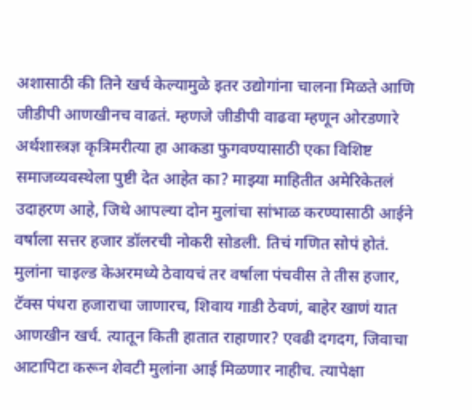अशासाठी की तिने खर्च केल्यामुळे इतर उद्योगांना चालना मिळते आणि जीडीपी आणखीनच वाढतं. म्हणजे जीडीपी वाढवा म्हणून ओरडणारे अर्थशास्त्रज्ञ कृत्रिमरीत्या हा आकडा फुगवण्यासाठी एका विशिष्ट समाजव्यवस्थेला पुष्टी देत आहेत का? माझ्या माहितीत अमेरिकेतलं उदाहरण आहे, जिथे आपल्या दोन मुलांचा सांभाळ करण्यासाठी आईने वर्षाला सत्तर हजार डॉलरची नोकरी सोडली. तिचं गणित सोपं होतं. मुलांना चाइल्ड केअरमध्ये ठेवायचं तर वर्षाला पंचवीस ते तीस हजार, टॅक्स पंधरा हजाराचा जाणारच, शिवाय गाडी ठेवणं, बाहेर खाणं यात आणखीन खर्च. त्यातून किती हातात राहाणार? एवढी दगदग, जिवाचा आटापिटा करून शेवटी मुलांना आई मिळणार नाहीच. त्यापेक्षा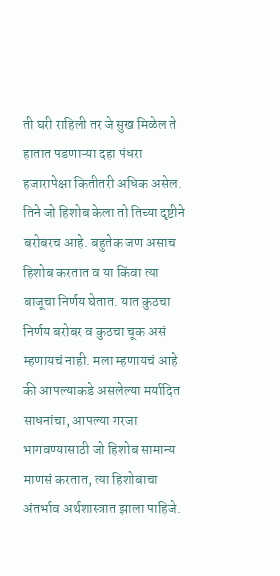ती घरी राहिली तर जे सुख मिळेल ते हातात पडणाऱ्या दहा पंधरा हजारापेक्षा कितीतरी अधिक असेल. तिने जो हिशोब केला तो तिच्या दृष्टीने बरोबरच आहे. बहुतेक जण असाच हिशोब करतात व या किंवा त्या बाजूचा निर्णय घेतात. यात कुठचा निर्णय बरोबर व कुठचा चूक असं म्हणायचं नाही. मला म्हणायचं आहे की आपल्याकडे असलेल्या मर्यादित साधनांचा, आपल्या गरजा भागवण्यासाठी जो हिशोब सामान्य माणसं करतात, त्या हिशोबाचा अंतर्भाव अर्थशास्त्रात झाला पाहिजे.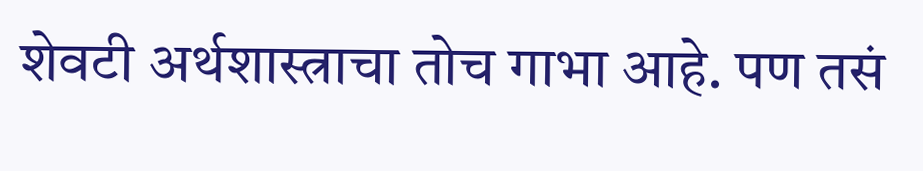शेवटी अर्थशास्त्राचा तोच गाभा आहे. पण तसं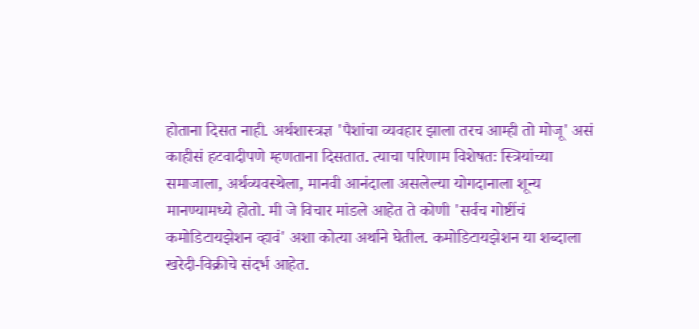होताना दिसत नाही. अर्थशास्त्रज्ञ 'पैशांचा व्यवहार झाला तरच आम्ही तो मोजू' असं काहीसं हटवादीपणे म्हणताना दिसतात. त्याचा परिणाम विशेषतः स्त्रियांच्या समाजाला, अर्थव्यवस्थेला, मानवी आनंदाला असलेल्या योगदानाला शून्य मानण्यामध्ये होतो. मी जे विचार मांडले आहेत ते कोणी 'सर्वच गोष्टींचं कमोडिटायझेशन व्हावं' अशा कोत्या अर्थाने घेतील. कमोडिटायझेशन या शब्दाला खरेदी-विक्रीचे संदर्भ आहेत.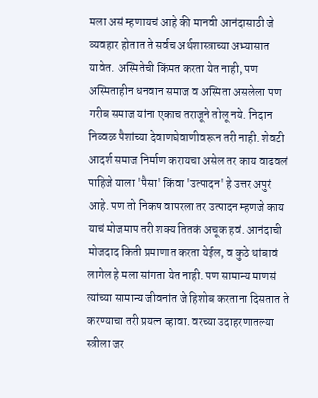मला असं म्हणायचं आहे की मानवी आनंदासाठी जे व्यवहार होतात ते सर्वच अर्थशास्त्राच्या अभ्यासात यावेत. अस्मितेची किंमत करता येत नाही, पण अस्मिताहीन धनवान समाज व अस्मिता असलेला पण गरीब समाज यांना एकाच तराजूने तोलू नये. निदान निव्वळ पैशांच्या देवाणघेवाणीवरून तरी नाही. शेवटी आदर्श समाज निर्माण करायचा असेल तर काय वाढवलं पाहिजे याला 'पैसा' किंवा 'उत्पादन' हे उत्तर अपुरं आहे. पण तो निकष वापरला तर उत्पादन म्हणजे काय याचं मोजमाप तरी शक्य तितकं अचूक हवं. आनंदाची मोजदाद किती प्रमाणात करता येईल, व कुठे थांबावं लागेल हे मला सांगता येत नाही. पण सामान्य माणसं त्यांच्या सामान्य जीवनांत जे हिशोब करताना दिसतात ते करण्याचा तरी प्रयत्न व्हावा. वरच्या उदाहरणातल्या स्त्रीला जर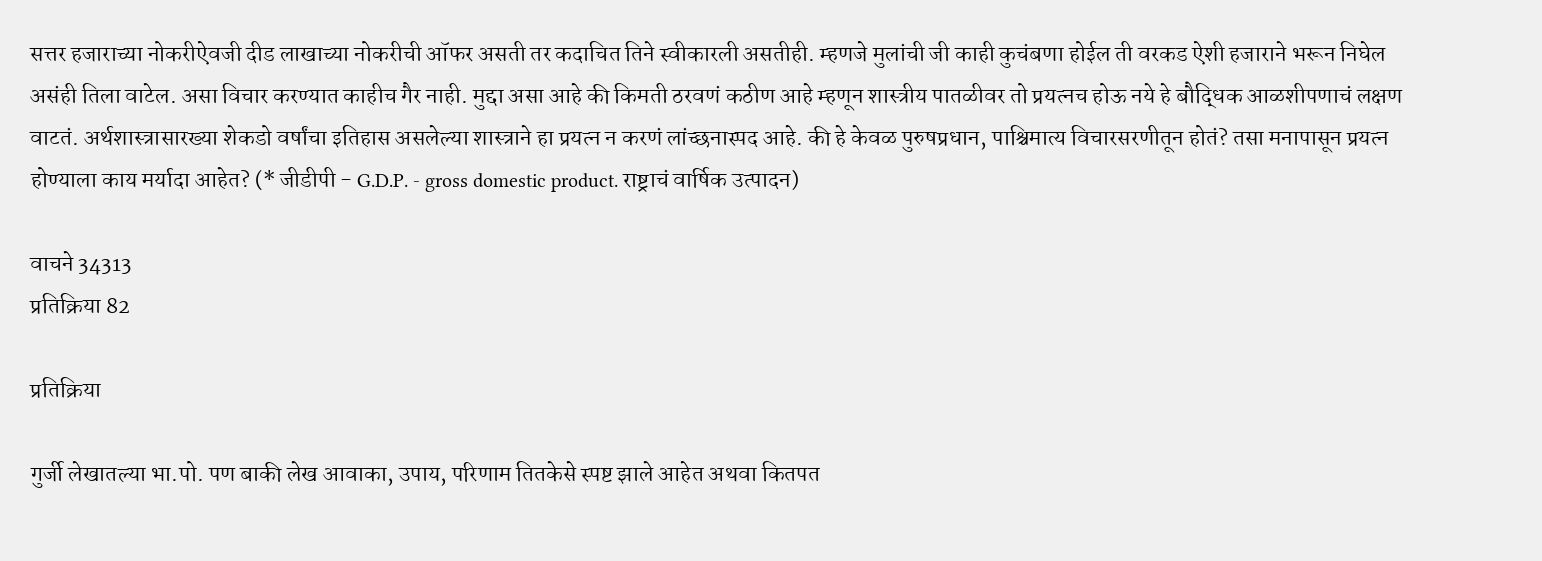सत्तर हजाराच्या नोकरीऐवजी दीड लाखाच्या नोकरीची ऑफर असती तर कदाचित तिने स्वीकारली असतीही. म्हणजे मुलांची जी काही कुचंबणा होईल ती वरकड ऐशी हजाराने भरून निघेल असंही तिला वाटेल. असा विचार करण्यात काहीच गैर नाही. मुद्दा असा आहे की किमती ठरवणं कठीण आहे म्हणून शास्त्रीय पातळीवर तो प्रयत्नच होऊ नये हे बौद्धिक आळशीपणाचं लक्षण वाटतं. अर्थशास्त्रासारख्या शेकडो वर्षांचा इतिहास असलेल्या शास्त्राने हा प्रयत्न न करणं लांच्छनास्पद आहे. की हे केवळ पुरुषप्रधान, पाश्चिमात्य विचारसरणीतून होतं? तसा मनापासून प्रयत्न होण्याला काय मर्यादा आहेत? (* जीडीपी - G.D.P. - gross domestic product. राष्ट्राचं वार्षिक उत्पादन)

वाचने 34313
प्रतिक्रिया 82

प्रतिक्रिया

गुर्जी लेखातल्या भा.पो. पण बाकी लेख आवाका, उपाय, परिणाम तितकेसे स्पष्ट झाले आहेत अथवा कितपत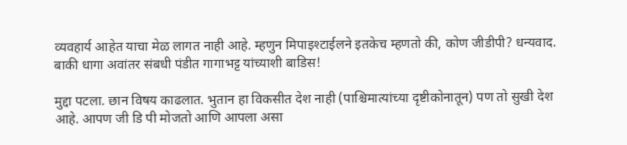व्यवहार्य आहेत याचा मेळ लागत नाही आहे. म्हणुन मिपाइश्टाईलने इतकेच म्हणतो की, कोण जीडीपी? धन्यवाद. बाकी धागा अवांतर संबधी पंडीत गागाभट्ट यांच्याशी बाडिस!

मुद्दा पटला. छान विषय काढलात. भुतान हा विकसीत देश नाही (पाश्चिमात्यांच्या दृष्टीकोनातून) पण तो सुखी देश आहे. आपण जी डि पी मोजतो आणि आपला असा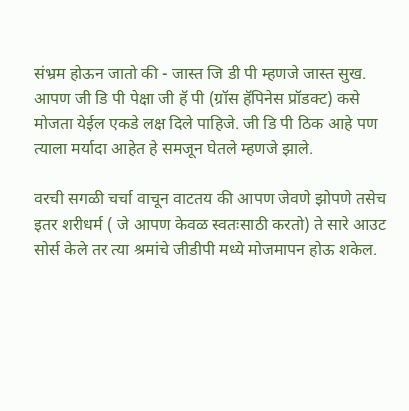संभ्रम होऊन जातो की - जास्त जि डी पी म्हणजे जास्त सुख. आपण जी डि पी पेक्षा जी हॅ पी (ग्रॉस हॅपिनेस प्रॉडक्ट) कसे मोजता येईल एकडे लक्ष दिले पाहिजे. जी डि पी ठिक आहे पण त्याला मर्यादा आहेत हे समजून घेतले म्हणजे झाले.

वरची सगळी चर्चा वाचून वाटतय की आपण जेवणे झोपणे तसेच इतर शरीधर्म ( जे आपण केवळ स्वतःसाठी करतो) ते सारे आउट सोर्स केले तर त्या श्रमांचे जीडीपी मध्ये मोजमापन होऊ शकेल.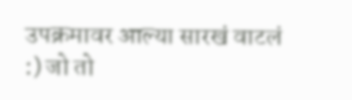उपक्रमावर आल्या सारखं वाटलं :) जो तो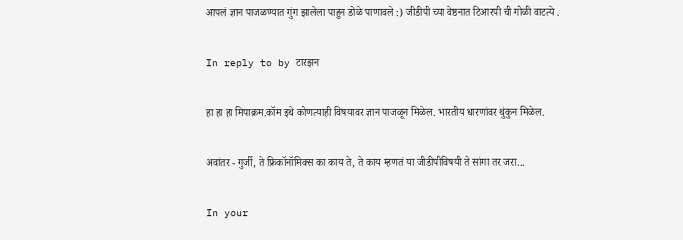आपलं ज्ञान पाजळण्यात गुंग झालेला पाहुन डोळे पाणावले :) जीडीपी च्या वेष्ठनात टिआरपी ची गोळी वाटत्ये .

In reply to by टारझन

हा हा हा मिपाक्रम.कॉम इथे कोणत्याही विषयावर ज्ञान पाजळून मिळेल. भारतीय धारणांवर थुंकुन मिळेल.

अवांतर - गुर्जी, ते फ्रिकॉनॉमिक्स का काय ते, ते काय म्हणतं या जीडीपीविषयी ते सांगा तर जरा...

In your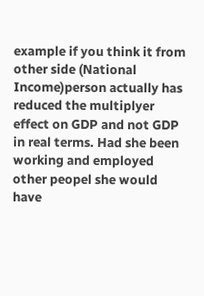example if you think it from other side (National Income)person actually has reduced the multiplyer effect on GDP and not GDP in real terms. Had she been working and employed other peopel she would have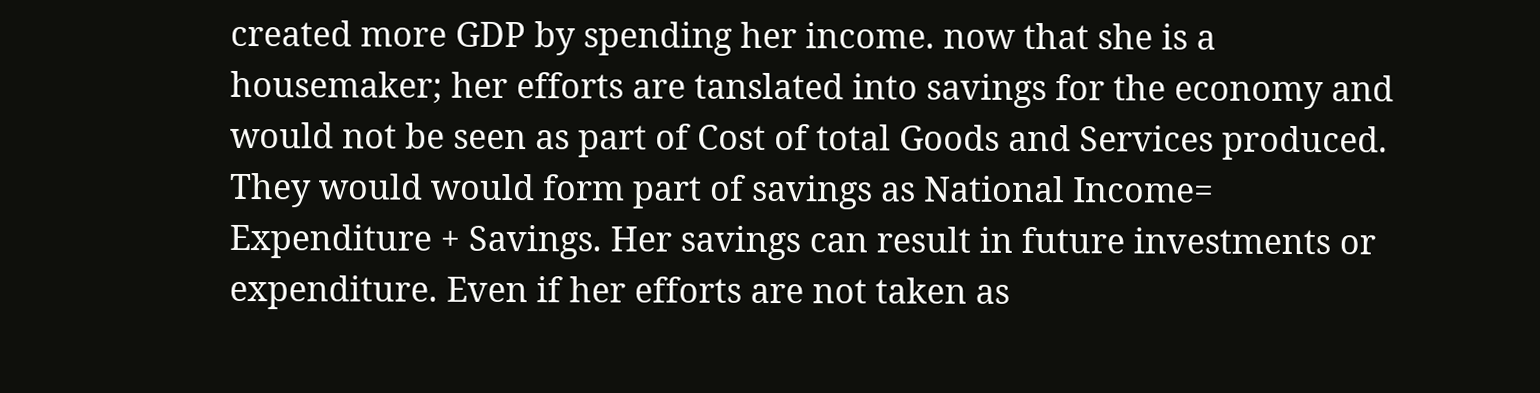created more GDP by spending her income. now that she is a housemaker; her efforts are tanslated into savings for the economy and would not be seen as part of Cost of total Goods and Services produced. They would would form part of savings as National Income= Expenditure + Savings. Her savings can result in future investments or expenditure. Even if her efforts are not taken as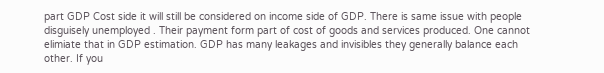part GDP Cost side it will still be considered on income side of GDP. There is same issue with people disguisely unemployed . Their payment form part of cost of goods and services produced. One cannot elimiate that in GDP estimation. GDP has many leakages and invisibles they generally balance each other. If you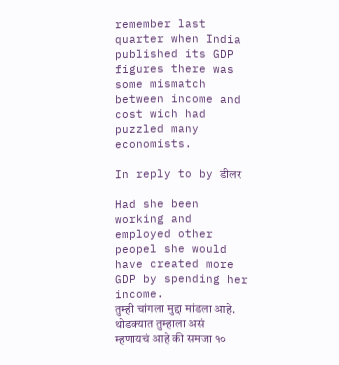remember last quarter when India published its GDP figures there was some mismatch between income and cost wich had puzzled many economists.

In reply to by डीलर

Had she been working and employed other peopel she would have created more GDP by spending her income.
तुम्ही चांगला मुद्दा मांडला आहे. थोडक्यात तुम्हाला असं म्हणायचं आहे की समजा १०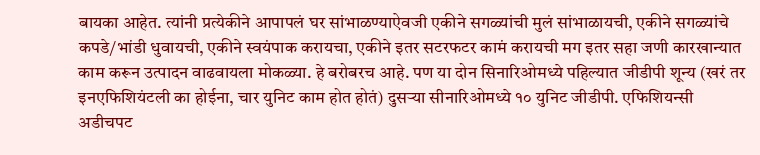बायका आहेत. त्यांनी प्रत्येकीने आपापलं घर सांभाळण्याऐवजी एकीने सगळ्यांची मुलं सांभाळायची, एकीने सगळ्यांचे कपडे/भांडी धुवायची, एकीने स्वयंपाक करायचा, एकीने इतर सटरफटर कामं करायची मग इतर सहा जणी कारखान्यात काम करून उत्पादन वाढवायला मोकळ्या. हे बरोबरच आहे. पण या दोन सिनारिओमध्ये पहिल्यात जीडीपी शून्य (खरं तर इनएफिशियंटली का होईना, चार युनिट काम होत होतं) दुसऱ्या सीनारिओमध्ये १० युनिट जीडीपी. एफिशियन्सी अडीचपट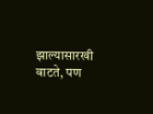झाल्यासारखी वाटते, पण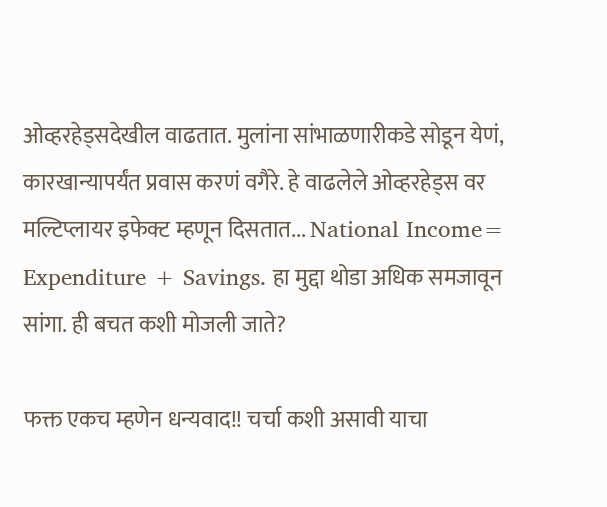ओव्हरहेड्सदेखील वाढतात. मुलांना सांभाळणारीकडे सोडून येणं, कारखान्यापर्यंत प्रवास करणं वगैरे. हे वाढलेले ओव्हरहेड्स वर मल्टिप्लायर इफेक्ट म्हणून दिसतात... National Income= Expenditure + Savings. हा मुद्दा थोडा अधिक समजावून सांगा. ही बचत कशी मोजली जाते?

फक्त एकच म्हणेन धन्यवाद!! चर्चा कशी असावी याचा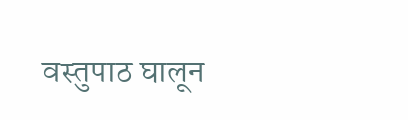वस्तुपाठ घालून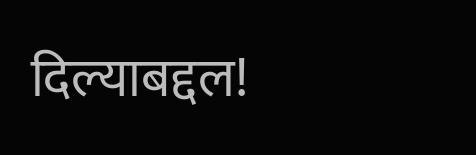दिल्याबद्दल!